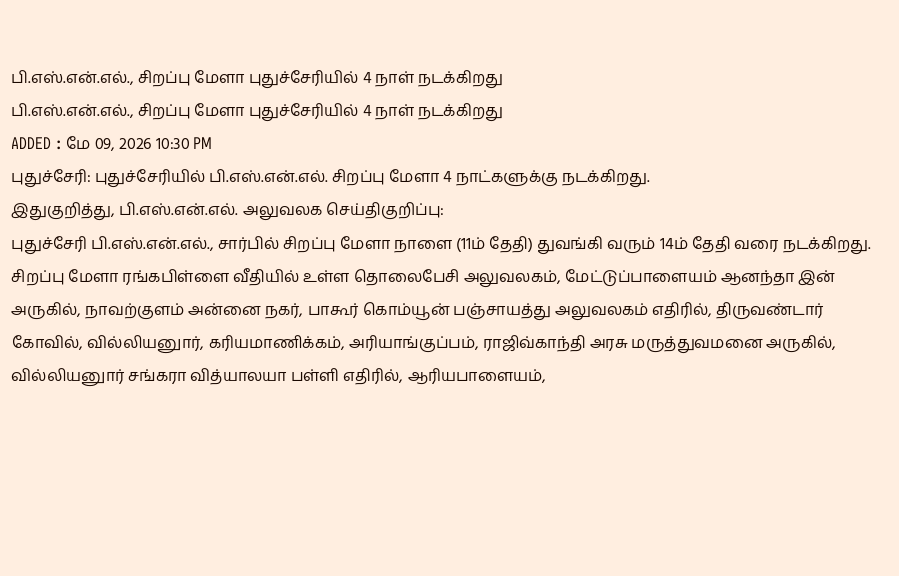பி.எஸ்.என்.எல்., சிறப்பு மேளா புதுச்சேரியில் 4 நாள் நடக்கிறது
பி.எஸ்.என்.எல்., சிறப்பு மேளா புதுச்சேரியில் 4 நாள் நடக்கிறது
ADDED : மே 09, 2026 10:30 PM
புதுச்சேரி: புதுச்சேரியில் பி.எஸ்.என்.எல். சிறப்பு மேளா 4 நாட்களுக்கு நடக்கிறது.
இதுகுறித்து, பி.எஸ்.என்.எல். அலுவலக செய்திகுறிப்பு:
புதுச்சேரி பி.எஸ்.என்.எல்., சார்பில் சிறப்பு மேளா நாளை (11ம் தேதி) துவங்கி வரும் 14ம் தேதி வரை நடக்கிறது. சிறப்பு மேளா ரங்கபிள்ளை வீதியில் உள்ள தொலைபேசி அலுவலகம், மேட்டுப்பாளையம் ஆனந்தா இன் அருகில், நாவற்குளம் அன்னை நகர், பாகூர் கொம்யூன் பஞ்சாயத்து அலுவலகம் எதிரில், திருவண்டார் கோவில், வில்லியனுார், கரியமாணிக்கம், அரியாங்குப்பம், ராஜிவ்காந்தி அரசு மருத்துவமனை அருகில், வில்லியனுார் சங்கரா வித்யாலயா பள்ளி எதிரில், ஆரியபாளையம்,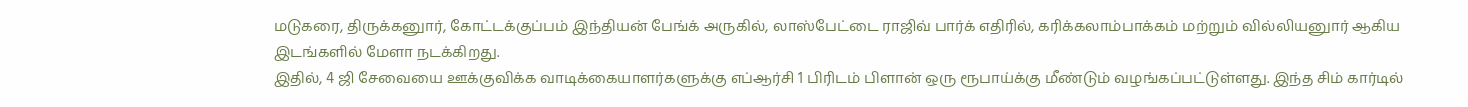மடுகரை, திருக்கனுார், கோட்டக்குப்பம் இந்தியன் பேங்க் அருகில், லாஸ்பேட்டை ராஜிவ் பார்க் எதிரில், கரிக்கலாம்பாக்கம் மற்றும் வில்லியனுார் ஆகிய இடங்களில் மேளா நடக்கிறது.
இதில், 4 ஜி சேவையை ஊக்குவிக்க வாடிக்கையாளர்களுக்கு எப்ஆர்சி 1 பிரிடம் பிளான் ஒரு ரூபாய்க்கு மீண்டும் வழங்கப்பட்டுள்ளது. இந்த சிம் கார்டில்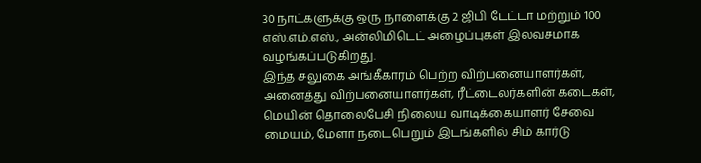30 நாட்களுக்கு ஒரு நாளைக்கு 2 ஜிபி டேட்டா மற்றும் 100 எஸ்.எம்.எஸ்., அன்லிமிடெட் அழைப்புகள் இலவசமாக வழங்கப்படுகிறது.
இந்த சலுகை அங்கீகாரம் பெற்ற விற்பனையாளர்கள், அனைத்து விற்பனையாளர்கள், ரீட்டைலர்களின் கடைகள், மெயின் தொலைபேசி நிலைய வாடிக்கையாளர் சேவை மையம், மேளா நடைபெறும் இடங்களில் சிம் கார்டு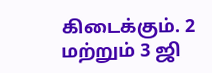கிடைக்கும். 2 மற்றும் 3 ஜி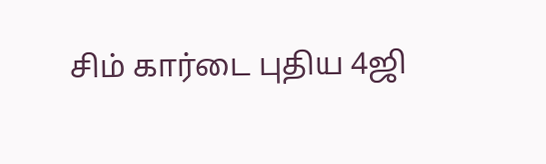சிம் கார்டை புதிய 4ஜி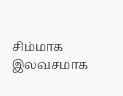சிம்மாக இலவசமாக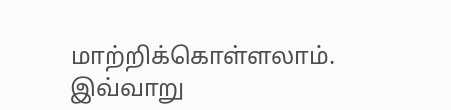மாற்றிக்கொள்ளலாம். இவ்வாறு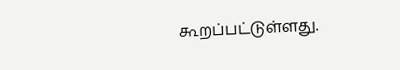கூறப்பட்டுள்ளது.